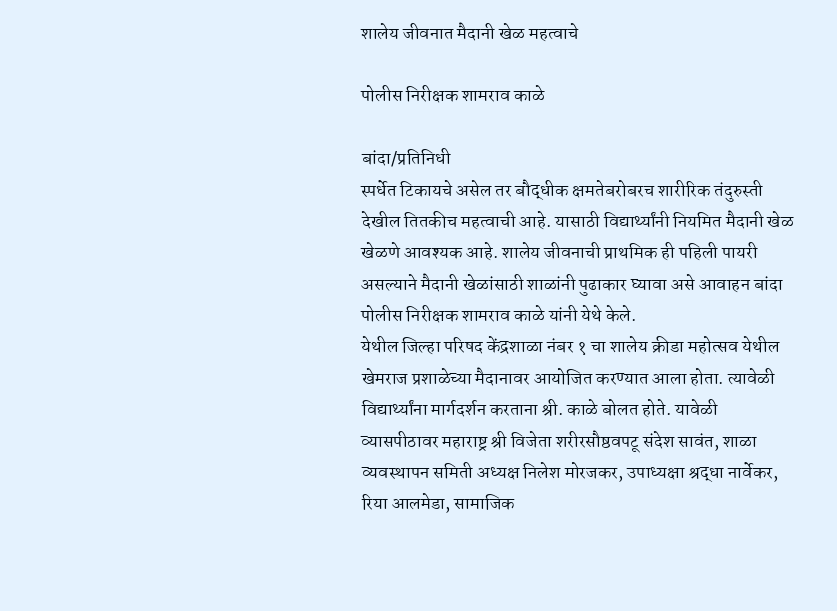शालेय जीवनात मैदानी खेळ महत्वाचे

पोलीस निरीक्षक शामराव काळे

बांदा/प्रतिनिधी
स्पर्धेत टिकायचे असेल तर बौद्धीक क्षमतेबरोबरच शारीरिक तंदुरुस्ती देखील तितकीच महत्वाची आहे. यासाठी विद्यार्थ्यांनी नियमित मैदानी खेळ खेळणे आवश्यक आहे. शालेय जीवनाची प्राथमिक ही पहिली पायरी असल्याने मैदानी खेळांसाठी शाळांनी पुढाकार घ्यावा असे आवाहन बांदा पोलीस निरीक्षक शामराव काळे यांनी येथे केले.
येथील जिल्हा परिषद केंद्रशाळा नंबर १ चा शालेय क्रीडा महोत्सव येथील खेमराज प्रशाळेच्या मैदानावर आयोजित करण्यात आला होता. त्यावेळी विद्यार्थ्यांना मार्गदर्शन करताना श्री. काळे बोलत होते. यावेळी व्यासपीठावर महाराष्ट्र श्री विजेता शरीरसौष्ठवपटू संदेश सावंत, शाळा व्यवस्थापन समिती अध्यक्ष निलेश मोरजकर, उपाध्यक्षा श्रद्धा नार्वेकर, रिया आलमेडा, सामाजिक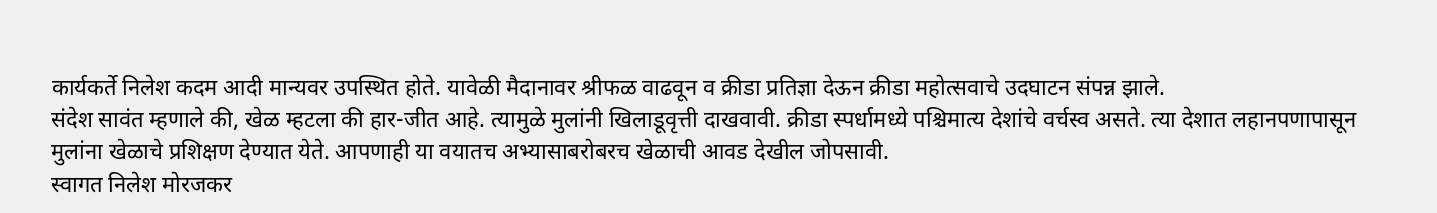कार्यकर्ते निलेश कदम आदी मान्यवर उपस्थित होते. यावेळी मैदानावर श्रीफळ वाढवून व क्रीडा प्रतिज्ञा देऊन क्रीडा महोत्सवाचे उदघाटन संपन्न झाले.
संदेश सावंत म्हणाले की, खेळ म्हटला की हार-जीत आहे. त्यामुळे मुलांनी खिलाडूवृत्ती दाखवावी. क्रीडा स्पर्धामध्ये पश्चिमात्य देशांचे वर्चस्व असते. त्या देशात लहानपणापासून मुलांना खेळाचे प्रशिक्षण देण्यात येते. आपणाही या वयातच अभ्यासाबरोबरच खेळाची आवड देखील जोपसावी.
स्वागत निलेश मोरजकर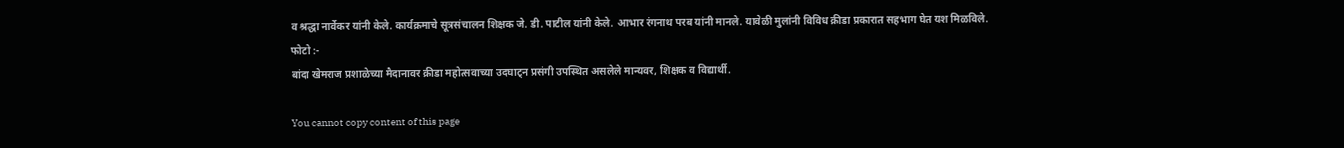व श्रद्धा नार्वेकर यांनी केले. कार्यक्रमाचे सूत्रसंचालन शिक्षक जे. डी. पाटील यांनी केले. आभार रंगनाथ परब यांनी मानले. यावेळी मुलांनी विविध क्रीडा प्रकारात सहभाग घेत यश मिळविले.
फोटो :-
बांदा खेमराज प्रशाळेच्या मैदानावर क्रीडा महोत्सवाच्या उदघाट्न प्रसंगी उपस्थित असलेले मान्यवर, शिक्षक व विद्यार्थी.

You cannot copy content of this page